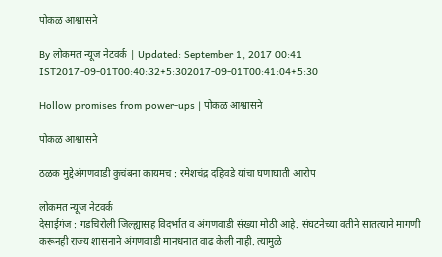पोकळ आश्वासने

By लोकमत न्यूज नेटवर्क | Updated: September 1, 2017 00:41 IST2017-09-01T00:40:32+5:302017-09-01T00:41:04+5:30

Hollow promises from power-ups | पोकळ आश्वासने

पोकळ आश्वासने

ठळक मुद्देअंगणवाडी कुचंबना कायमच : रमेशचंद्र दहिवडे यांचा घणाघाती आरोप

लोकमत न्यूज नेटवर्क
देसाईगंज : गडचिरोली जिल्ह्यासह विदर्भात व अंगणवाडी संख्या मोठी आहे. संघटनेच्या वतीने सातत्याने मागणी करूनही राज्य शासनाने अंगणवाडी मानधनात वाढ केली नाही. त्यामुळे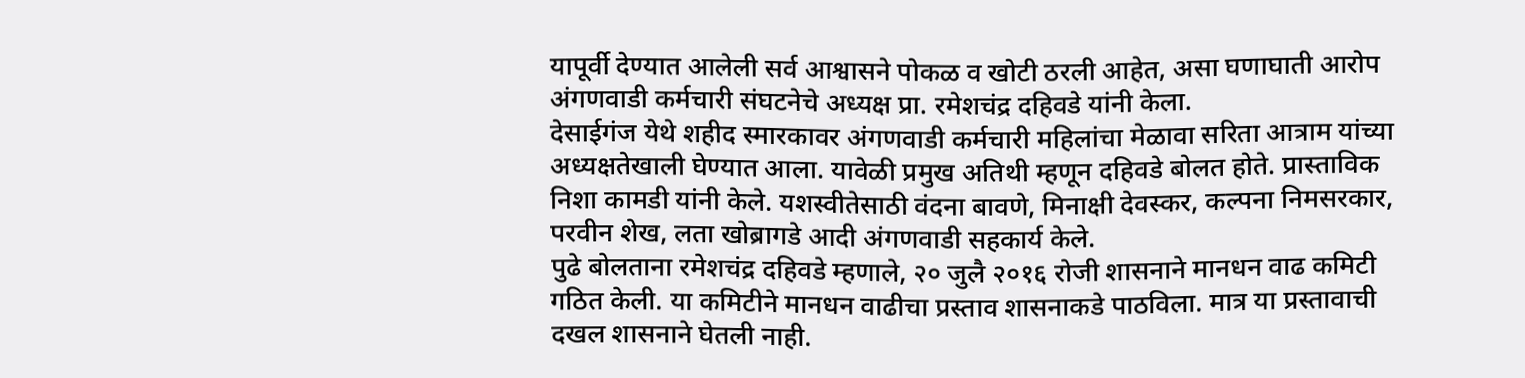यापूर्वी देण्यात आलेली सर्व आश्वासने पोकळ व खोटी ठरली आहेत, असा घणाघाती आरोप अंगणवाडी कर्मचारी संघटनेचे अध्यक्ष प्रा. रमेशचंद्र दहिवडे यांनी केला.
देसाईगंज येथे शहीद स्मारकावर अंगणवाडी कर्मचारी महिलांचा मेळावा सरिता आत्राम यांच्या अध्यक्षतेखाली घेण्यात आला. यावेळी प्रमुख अतिथी म्हणून दहिवडे बोलत होते. प्रास्ताविक निशा कामडी यांनी केले. यशस्वीतेसाठी वंदना बावणे, मिनाक्षी देवस्कर, कल्पना निमसरकार, परवीन शेख, लता खोब्रागडे आदी अंगणवाडी सहकार्य केले.
पुढे बोलताना रमेशचंद्र दहिवडे म्हणाले, २० जुलै २०१६ रोजी शासनाने मानधन वाढ कमिटी गठित केली. या कमिटीने मानधन वाढीचा प्रस्ताव शासनाकडे पाठविला. मात्र या प्रस्तावाची दखल शासनाने घेतली नाही.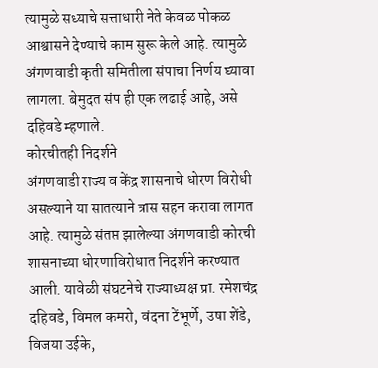त्यामुळे सध्याचे सत्ताधारी नेते केवळ पोकळ आश्वासने देण्याचे काम सुरू केले आहे. त्यामुळे अंगणवाडी कृती समितीला संपाचा निर्णय घ्यावा लागला. बेमुदत संप ही एक लढाई आहे, असे दहिवडे म्हणाले.
कोरचीतही निदर्शने
अंगणवाडी राज्य व केंद्र शासनाचे धोरण विरोधी असल्याने या सातत्याने त्रास सहन करावा लागत आहे. त्यामुळे संतप्त झालेल्या अंगणवाडी कोरची शासनाच्या धोरणाविरोधात निदर्शने करण्यात आली. यावेळी संघटनेचे राज्याध्यक्ष प्रा. रमेशचंद्र दहिवडे, विमल कमरो, वंदना टेंभूर्णे, उषा शेंडे, विजया उईके,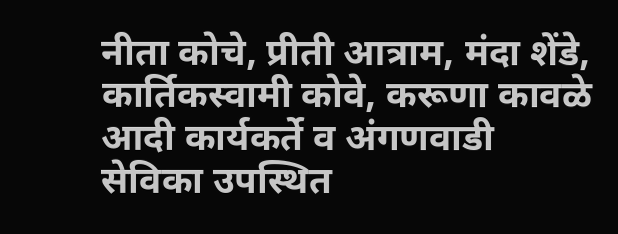नीता कोचे, प्रीती आत्राम, मंदा शेंडे, कार्तिकस्वामी कोवे, करूणा कावळे आदी कार्यकर्ते व अंगणवाडी सेविका उपस्थित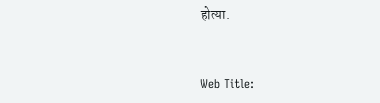होत्या.


Web Title: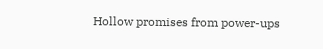Hollow promises from power-ups